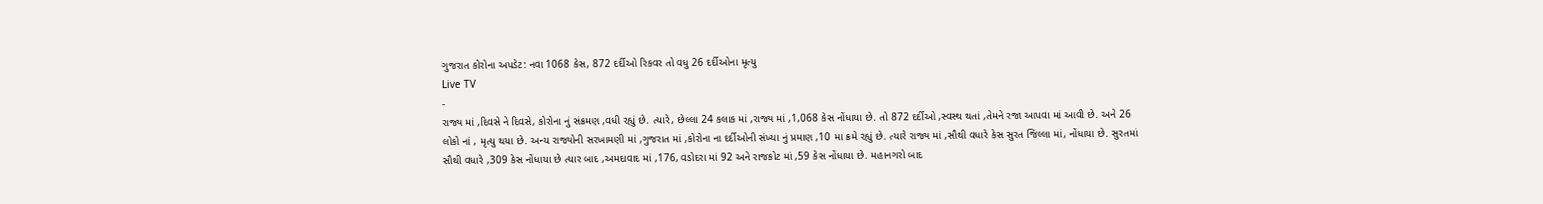ગુજરાત કોરોના અપડેટ: નવા 1068 કેસ, 872 દર્દીઓ રિકવર તો વધુ 26 દર્દીઓના મૃત્યુ
Live TV
-
રાજ્ય માં ,દિવસે ને દિવસે, કોરોના નું સંક્રમણ ,વધી રહ્યું છે. ત્યારે, છેલ્લા 24 કલાક માં ,રાજ્ય માં ,1,068 કેસ નોંધાયા છે. તો 872 દર્દીઓ ,સ્વસ્થ થતાં ,તેમને રજા આપવા માં આવી છે. અને 26 લોકો નાં , મૃત્યુ થયા છે. અન્ય રાજ્યોની સરખામણી માં ,ગુજરાત માં ,કોરોના ના દર્દીઓની સંખ્યા નું પ્રમાણ ,10 મા ક્રમે રહ્યું છે. ત્યારે રાજ્ય માં ,સૌથી વધારે કેસ સુરત જિલ્લા માં, નોંધાયા છે. સુરતમાં સૌથી વધારે ,309 કેસ નોંધાયા છે ત્યાર બાદ ,અમદાવાદ માં ,176, વડોદરા માં 92 અને રાજકોટ માં ,59 કેસ નોંધાયા છે. મહાનગરો બાદ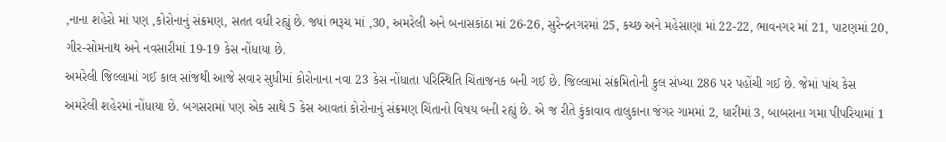,નાના શહેરો માં પણ ,કોરોનાનું સંક્રમણ, સતત વધી રહ્યું છે. જ્યાં ભરૂચ માં ,30, અમરેલી અને બનાસકાંઠા માં 26-26, સુરેન્દ્રનગરમાં 25, કચ્છ અને મહેસાણા માં 22-22, ભાવનગર માં 21, પાટણમાં 20, ગીર-સોમનાથ અને નવસારીમાં 19-19 કેસ નોંધાયા છે.
અમરેલી જિલ્લામાં ગઈ કાલ સાંજથી આજે સવાર સુધીમાં કોરોનાના નવા 23 કેસ નોંધાતા પરિસ્થિતિ ચિંતાજનક બની ગઈ છે. જિલ્લામાં સંક્રમિતોની કુલ સંખ્યા 286 પર પહોંચી ગઈ છે. જેમાં પાંચ કેસ અમરેલી શહેરમાં નોંધાયા છે. બગસરામાં પણ એક સાથે 5 કેસ આવતાં કોરોનાનું સંક્રમણ ચિંતાનો વિષય બની રહ્યું છે. એ જ રીતે કુંકાવાવ તાલુકાના જંગર ગામમાં 2, ધારીમાં 3, બાબરાના ગમા પીપરિયામાં 1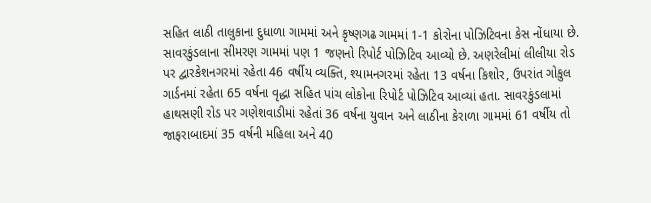સહિત લાઠી તાલુકાના દુધાળા ગામમાં અને કૃષ્ણગઢ ગામમાં 1-1 કોરોના પોઝિટિવના કેસ નોંધાયા છે. સાવરકુંડલાના સીમરણ ગામમાં પણ 1 જણનો રિપોર્ટ પોઝિટિવ આવ્યો છે. અણરેલીમાં લીલીયા રોડ પર દ્વારકેશનગરમાં રહેતા 46 વર્ષીય વ્યક્તિ, શ્યામનગરમાં રહેતા 13 વર્ષના કિશોર, ઉપરાંત ગોકુલ ગાર્ડનમાં રહેતા 65 વર્ષના વૃદ્ધા સહિત પાંચ લોકોના રિપોર્ટ પોઝિટિવ આવ્યાં હતા. સાવરકુંડલામાં હાથસણી રોડ પર ગણેશવાડીમાં રહેતાં 36 વર્ષના યુવાન અને લાઠીના કેરાળા ગામમાં 61 વર્ષીય તો જાફરાબાદમાં 35 વર્ષની મહિલા અને 40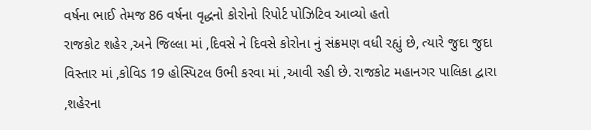વર્ષના ભાઈ તેમજ 86 વર્ષના વૃદ્ધનો કોરોનો રિપોર્ટ પોઝિટિવ આવ્યો હતો
રાજકોટ શહેર ,અને જિલ્લા માં ,દિવસે ને દિવસે કોરોના નું સંક્રમણ વધી રહ્યું છે, ત્યારે જુદા જુદા વિસ્તાર માં ,કોવિડ 19 હોસ્પિટલ ઉભી કરવા માં ,આવી રહી છે. રાજકોટ મહાનગર પાલિકા દ્વારા ,શહેરના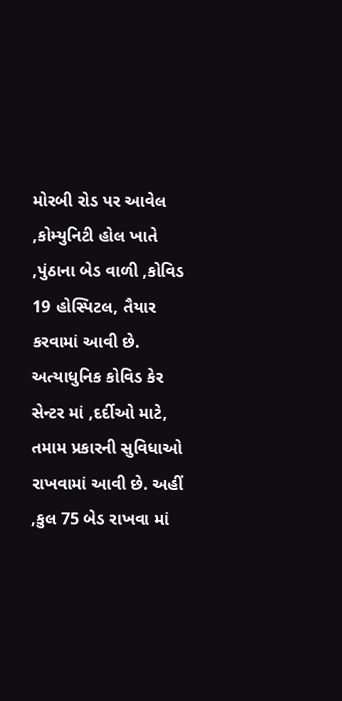મોરબી રોડ પર આવેલ ,કોમ્યુનિટી હોલ ખાતે ,પુંઠાના બેડ વાળી ,કોવિડ 19 હોસ્પિટલ, તૈયાર કરવામાં આવી છે. અત્યાધુનિક કોવિડ કેર સેન્ટર માં ,દર્દીઓ માટે, તમામ પ્રકારની સુવિધાઓ રાખવામાં આવી છે. અહીં ,કુલ 75 બેડ રાખવા માં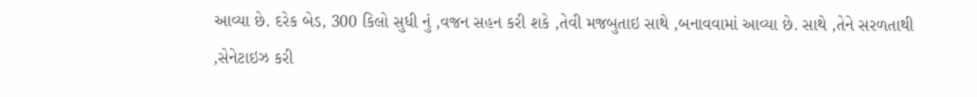આવ્યા છે. દરેક બેડ, 300 કિલો સુધી નું ,વજન સહન કરી શકે ,તેવી મજબુતાઇ સાથે ,બનાવવામાં આવ્યા છે. સાથે ,તેને સરળતાથી ,સેનેટાઇઝ કરી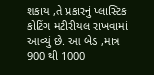શકાય ,તે પ્રકારનું પ્લાસ્ટિક કોટિંગ મટીરીયલ રાખવામાં આવ્યું છે. આ બેડ ,માત્ર 900 થી 1000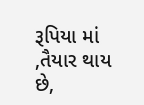રૂપિયા માં ,તૈયાર થાય છે,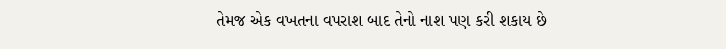તેમજ એક વખતના વપરાશ બાદ તેનો નાશ પણ કરી શકાય છે